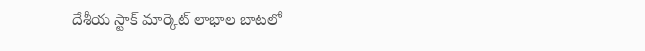దేశీయ స్టాక్ మార్కెట్ లాభాల బాటలో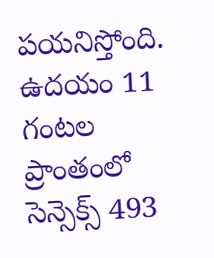పయనిస్తోంది. ఉదయం 11 గంటల ప్రాంతంలో సెన్సెక్స్ 493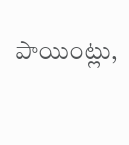పాయింట్లు,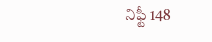నిఫ్టీ 148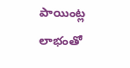పాయింట్ల లాభంతో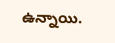ఉన్నాయి.